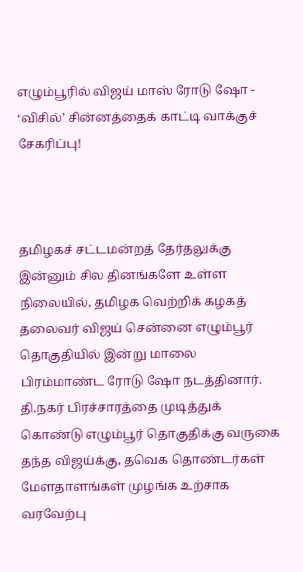எழும்பூரில் விஜய் மாஸ் ரோடு ஷோ - ‘விசில்’ சின்னத்தைக் காட்டி வாக்குச் சேகரிப்பு!



தமிழகச் சட்டமன்றத் தேர்தலுக்கு இன்னும் சில தினங்களே உள்ள நிலையில், தமிழக வெற்றிக் கழகத் தலைவர் விஜய் சென்னை எழும்பூர் தொகுதியில் இன்று மாலை பிரம்மாண்ட ரோடு ஷோ நடத்தினார். தி.நகர் பிரச்சாரத்தை முடித்துக் கொண்டு எழும்பூர் தொகுதிக்கு வருகை தந்த விஜய்க்கு, தவெக தொண்டர்கள் மேளதாளங்கள் முழங்க உற்சாக வரவேற்பு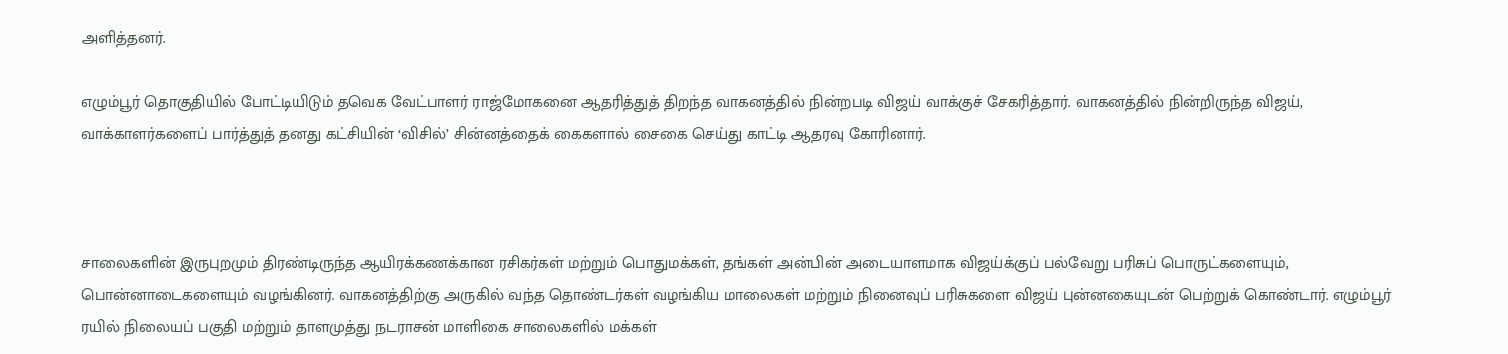அளித்தனர்.

எழும்பூர் தொகுதியில் போட்டியிடும் தவெக வேட்பாளர் ராஜ்மோகனை ஆதரித்துத் திறந்த வாகனத்தில் நின்றபடி விஜய் வாக்குச் சேகரித்தார். வாகனத்தில் நின்றிருந்த விஜய், வாக்காளர்களைப் பார்த்துத் தனது கட்சியின் ‘விசில்’ சின்னத்தைக் கைகளால் சைகை செய்து காட்டி ஆதரவு கோரினார்.



சாலைகளின் இருபுறமும் திரண்டிருந்த ஆயிரக்கணக்கான ரசிகர்கள் மற்றும் பொதுமக்கள், தங்கள் அன்பின் அடையாளமாக விஜய்க்குப் பல்வேறு பரிசுப் பொருட்களையும், பொன்னாடைகளையும் வழங்கினர். வாகனத்திற்கு அருகில் வந்த தொண்டர்கள் வழங்கிய மாலைகள் மற்றும் நினைவுப் பரிசுகளை விஜய் புன்னகையுடன் பெற்றுக் கொண்டார். எழும்பூர் ரயில் நிலையப் பகுதி மற்றும் தாளமுத்து நடராசன் மாளிகை சாலைகளில் மக்கள்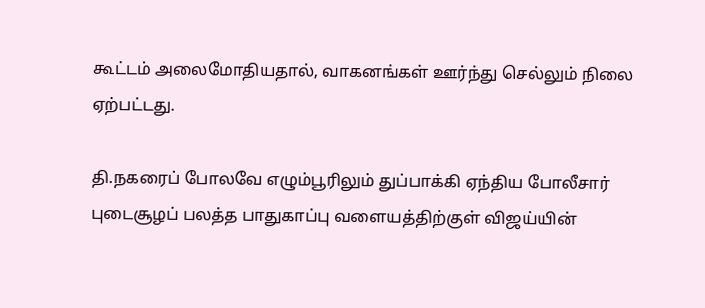கூட்டம் அலைமோதியதால், வாகனங்கள் ஊர்ந்து செல்லும் நிலை ஏற்பட்டது.

தி.நகரைப் போலவே எழும்பூரிலும் துப்பாக்கி ஏந்திய போலீசார் புடைசூழப் பலத்த பாதுகாப்பு வளையத்திற்குள் விஜய்யின்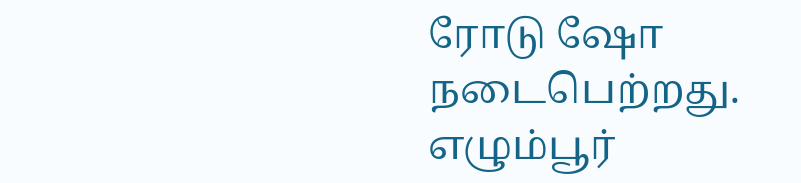ரோடு ஷோ நடைபெற்றது. எழும்பூர்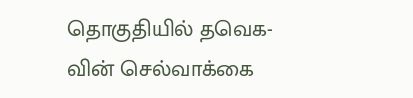தொகுதியில் தவெக-வின் செல்வாக்கை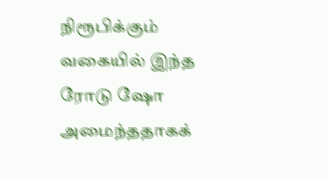நிரூபிக்கும் வகையில் இந்த ரோடு ஷோ அமைந்ததாகக்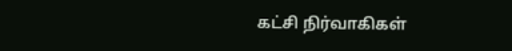கட்சி நிர்வாகிகள்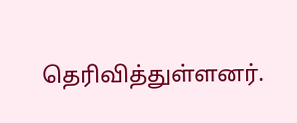தெரிவித்துள்ளனர்.